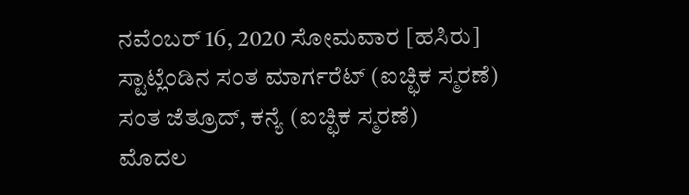ನವೆಂಬರ್ 16, 2020 ಸೋಮವಾರ [ಹಸಿರು]
ಸ್ಟಾಟ್ಲೆಂಡಿನ ಸಂತ ಮಾರ್ಗರೆಟ್ (ಐಚ್ಛಿಕ ಸ್ಮರಣೆ)
ಸಂತ ಜೆತ್ರೂದ್, ಕನ್ಯೆ (ಐಚ್ಛಿಕ ಸ್ಮರಣೆ)
ಮೊದಲ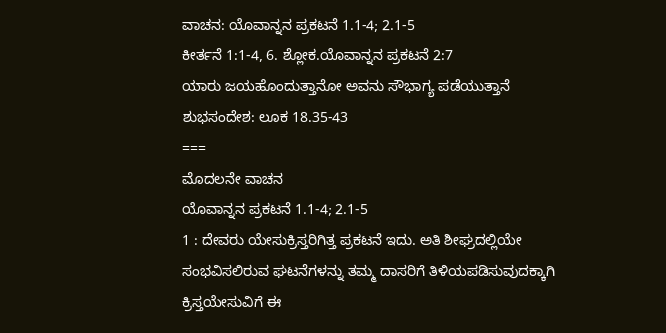ವಾಚನ: ಯೊವಾನ್ನನ ಪ್ರಕಟನೆ 1.1-4; 2.1-5
ಕೀರ್ತನೆ 1:1-4, 6. ಶ್ಲೋಕ.ಯೊವಾನ್ನನ ಪ್ರಕಟನೆ 2:7
ಯಾರು ಜಯಹೊಂದುತ್ತಾನೋ ಅವನು ಸೌಭಾಗ್ಯ ಪಡೆಯುತ್ತಾನೆ
ಶುಭಸಂದೇಶ: ಲೂಕ 18.35-43
===
ಮೊದಲನೇ ವಾಚನ
ಯೊವಾನ್ನನ ಪ್ರಕಟನೆ 1.1-4; 2.1-5
1 : ದೇವರು ಯೇಸುಕ್ರಿಸ್ತರಿಗಿತ್ತ ಪ್ರಕಟನೆ ಇದು. ಅತಿ ಶೀಘ್ರದಲ್ಲಿಯೇ ಸಂಭವಿಸಲಿರುವ ಘಟನೆಗಳನ್ನು ತಮ್ಮ ದಾಸರಿಗೆ ತಿಳಿಯಪಡಿಸುವುದಕ್ಕಾಗಿ ಕ್ರಿಸ್ತಯೇಸುವಿಗೆ ಈ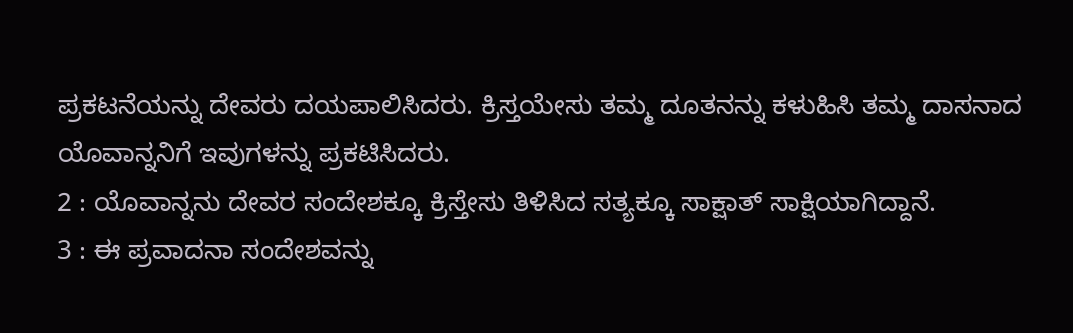ಪ್ರಕಟನೆಯನ್ನು ದೇವರು ದಯಪಾಲಿಸಿದರು. ಕ್ರಿಸ್ತಯೇಸು ತಮ್ಮ ದೂತನನ್ನು ಕಳುಹಿಸಿ ತಮ್ಮ ದಾಸನಾದ ಯೊವಾನ್ನನಿಗೆ ಇವುಗಳನ್ನು ಪ್ರಕಟಿಸಿದರು.
2 : ಯೊವಾನ್ನನು ದೇವರ ಸಂದೇಶಕ್ಕೂ ಕ್ರಿಸ್ತೇಸು ತಿಳಿಸಿದ ಸತ್ಯಕ್ಕೂ ಸಾಕ್ಷಾತ್ ಸಾಕ್ಷಿಯಾಗಿದ್ದಾನೆ.
3 : ಈ ಪ್ರವಾದನಾ ಸಂದೇಶವನ್ನು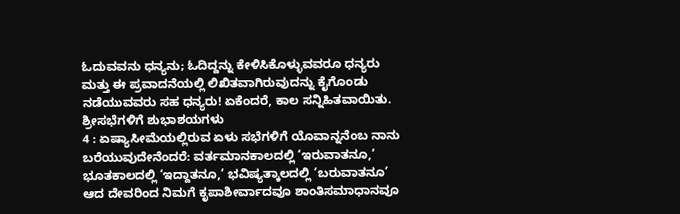ಓದುವವನು ಧನ್ಯನು; ಓದಿದ್ದನ್ನು ಕೇಳಿಸಿಕೊಳ್ಳುವವರೂ ಧನ್ಯರು ಮತ್ತು ಈ ಪ್ರವಾದನೆಯಲ್ಲಿ ಲಿಖಿತವಾಗಿರುವುದನ್ನು ಕೈಗೊಂಡು ನಡೆಯುವವರು ಸಹ ಧನ್ಯರು! ಏಕೆಂದರೆ, ಕಾಲ ಸನ್ನಿಹಿತವಾಯಿತು. ಶ್ರೀಸಭೆಗಳಿಗೆ ಶುಭಾಶಯಗಳು
4 : ಏಷ್ಯಾಸೀಮೆಯಲ್ಲಿರುವ ಏಳು ಸಭೆಗಳಿಗೆ ಯೊವಾನ್ನನೆಂಬ ನಾನು ಬರೆಯುವುದೇನೆಂದರೆ: ವರ್ತಮಾನಕಾಲದಲ್ಲಿ ‘ಇರುವಾತನೂ,’ ಭೂತಕಾಲದಲ್ಲಿ ‘ಇದ್ದಾತನೂ,’ ಭವಿಷ್ಯತ್ಕಾಲದಲ್ಲಿ ‘ಬರುವಾತನೂ’ ಆದ ದೇವರಿಂದ ನಿಮಗೆ ಕೃಪಾಶೀರ್ವಾದವೂ ಶಾಂತಿಸಮಾಧಾನವೂ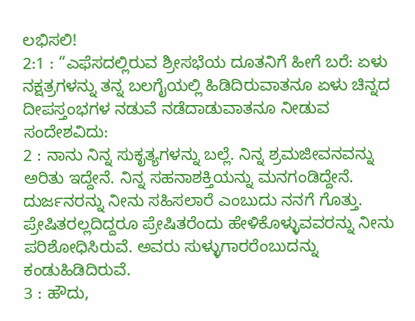ಲಭಿಸಲಿ!
2:1 : “ಎಫೆಸದಲ್ಲಿರುವ ಶ್ರೀಸಭೆಯ ದೂತನಿಗೆ ಹೀಗೆ ಬರೆ: ಏಳು ನಕ್ಷತ್ರಗಳನ್ನು ತನ್ನ ಬಲಗೈಯಲ್ಲಿ ಹಿಡಿದಿರುವಾತನೂ ಏಳು ಚಿನ್ನದ ದೀಪಸ್ತಂಭಗಳ ನಡುವೆ ನಡೆದಾಡುವಾತನೂ ನೀಡುವ ಸಂದೇಶವಿದು:
2 : ನಾನು ನಿನ್ನ ಸುಕೃತ್ಯಗಳನ್ನು ಬಲ್ಲೆ. ನಿನ್ನ ಶ್ರಮಜೀವನವನ್ನು ಅರಿತು ಇದ್ದೇನೆ. ನಿನ್ನ ಸಹನಾಶಕ್ತಿಯನ್ನು ಮನಗಂಡಿದ್ದೇನೆ. ದುರ್ಜನರನ್ನು ನೀನು ಸಹಿಸಲಾರೆ ಎಂಬುದು ನನಗೆ ಗೊತ್ತು. ಪ್ರೇಷಿತರಲ್ಲದಿದ್ದರೂ ಪ್ರೇಷಿತರೆಂದು ಹೇಳಿಕೊಳ್ಳುವವರನ್ನು ನೀನು ಪರಿಶೋಧಿಸಿರುವೆ. ಅವರು ಸುಳ್ಳುಗಾರರೆಂಬುದನ್ನು ಕಂಡುಹಿಡಿದಿರುವೆ.
3 : ಹೌದು,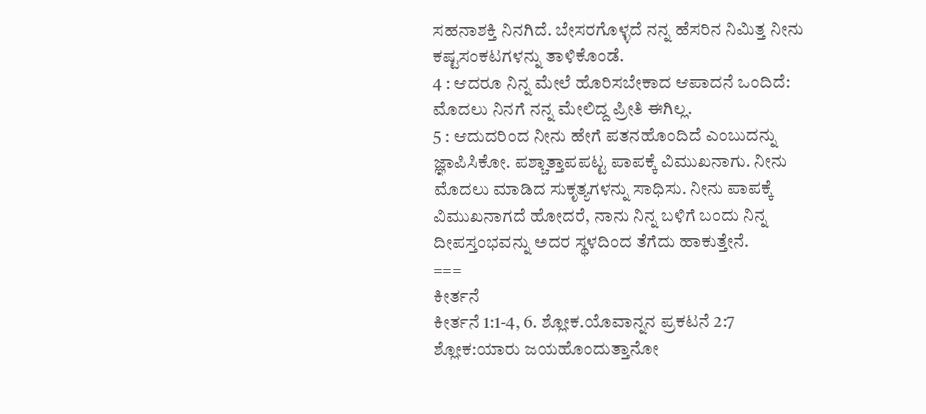ಸಹನಾಶಕ್ತಿ ನಿನಗಿದೆ. ಬೇಸರಗೊಳ್ಳದೆ ನನ್ನ ಹೆಸರಿನ ನಿಮಿತ್ತ ನೀನು ಕಷ್ಟಸಂಕಟಗಳನ್ನು ತಾಳಿಕೊಂಡೆ.
4 : ಆದರೂ ನಿನ್ನ ಮೇಲೆ ಹೊರಿಸಬೇಕಾದ ಆಪಾದನೆ ಒಂದಿದೆ: ಮೊದಲು ನಿನಗೆ ನನ್ನ ಮೇಲಿದ್ದ ಪ್ರೀತಿ ಈಗಿಲ್ಲ.
5 : ಆದುದರಿಂದ ನೀನು ಹೇಗೆ ಪತನಹೊಂದಿದೆ ಎಂಬುದನ್ನು ಜ್ಞಾಪಿಸಿಕೋ. ಪಶ್ಚಾತ್ತಾಪಪಟ್ಟ ಪಾಪಕ್ಕೆ ವಿಮುಖನಾಗು. ನೀನು ಮೊದಲು ಮಾಡಿದ ಸುಕೃತ್ಯಗಳನ್ನು ಸಾಧಿಸು. ನೀನು ಪಾಪಕ್ಕೆ ವಿಮುಖನಾಗದೆ ಹೋದರೆ, ನಾನು ನಿನ್ನ ಬಳಿಗೆ ಬಂದು ನಿನ್ನ ದೀಪಸ್ತಂಭವನ್ನು ಅದರ ಸ್ಥಳದಿಂದ ತೆಗೆದು ಹಾಕುತ್ತೇನೆ.
===
ಕೀರ್ತನೆ
ಕೀರ್ತನೆ 1:1-4, 6. ಶ್ಲೋಕ.ಯೊವಾನ್ನನ ಪ್ರಕಟನೆ 2:7
ಶ್ಲೋಕ:ಯಾರು ಜಯಹೊಂದುತ್ತಾನೋ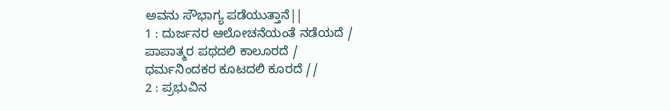ಅವನು ಸೌಭಾಗ್ಯ ಪಡೆಯುತ್ತಾನೆ||
1 : ದುರ್ಜನರ ಆಲೋಚನೆಯಂತೆ ನಡೆಯದೆ /
ಪಾಪಾತ್ಮರ ಪಥದಲಿ ಕಾಲೂರದೆ /
ಧರ್ಮನಿಂದಕರ ಕೂಟದಲಿ ಕೂರದೆ //
2 : ಪ್ರಭುವಿನ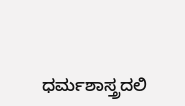ಧರ್ಮಶಾಸ್ತ್ರದಲಿ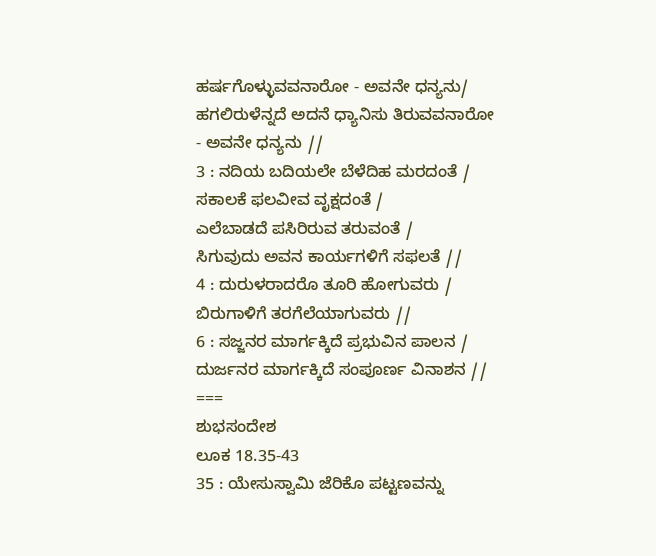ಹರ್ಷಗೊಳ್ಳುವವನಾರೋ - ಅವನೇ ಧನ್ಯನು/
ಹಗಲಿರುಳೆನ್ನದೆ ಅದನೆ ಧ್ಯಾನಿಸು ತಿರುವವನಾರೋ
- ಅವನೇ ಧನ್ಯನು //
3 : ನದಿಯ ಬದಿಯಲೇ ಬೆಳೆದಿಹ ಮರದಂತೆ /
ಸಕಾಲಕೆ ಫಲವೀವ ವೃಕ್ಷದಂತೆ /
ಎಲೆಬಾಡದೆ ಪಸಿರಿರುವ ತರುವಂತೆ /
ಸಿಗುವುದು ಅವನ ಕಾರ್ಯಗಳಿಗೆ ಸಫಲತೆ //
4 : ದುರುಳರಾದರೊ ತೂರಿ ಹೋಗುವರು /
ಬಿರುಗಾಳಿಗೆ ತರಗೆಲೆಯಾಗುವರು //
6 : ಸಜ್ಜನರ ಮಾರ್ಗಕ್ಕಿದೆ ಪ್ರಭುವಿನ ಪಾಲನ /
ದುರ್ಜನರ ಮಾರ್ಗಕ್ಕಿದೆ ಸಂಪೂರ್ಣ ವಿನಾಶನ //
===
ಶುಭಸಂದೇಶ
ಲೂಕ 18.35-43
35 : ಯೇಸುಸ್ವಾಮಿ ಜೆರಿಕೊ ಪಟ್ಟಣವನ್ನು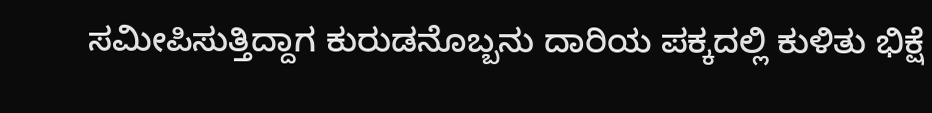ಸಮೀಪಿಸುತ್ತಿದ್ದಾಗ ಕುರುಡನೊಬ್ಬನು ದಾರಿಯ ಪಕ್ಕದಲ್ಲಿ ಕುಳಿತು ಭಿಕ್ಷೆ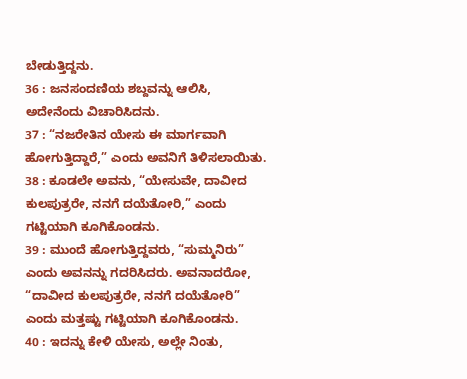ಬೇಡುತ್ತಿದ್ದನು.
36 : ಜನಸಂದಣಿಯ ಶಬ್ದವನ್ನು ಆಲಿಸಿ, ಅದೇನೆಂದು ವಿಚಾರಿಸಿದನು.
37 : “ನಜರೇತಿನ ಯೇಸು ಈ ಮಾರ್ಗವಾಗಿ ಹೋಗುತ್ತಿದ್ದಾರೆ,” ಎಂದು ಅವನಿಗೆ ತಿಳಿಸಲಾಯಿತು.
38 : ಕೂಡಲೇ ಅವನು, “ಯೇಸುವೇ, ದಾವೀದ ಕುಲಪುತ್ರರೇ, ನನಗೆ ದಯೆತೋರಿ,” ಎಂದು ಗಟ್ಟಿಯಾಗಿ ಕೂಗಿಕೊಂಡನು.
39 : ಮುಂದೆ ಹೋಗುತ್ತಿದ್ದವರು, “ಸುಮ್ಮನಿರು” ಎಂದು ಅವನನ್ನು ಗದರಿಸಿದರು. ಅವನಾದರೋ, “ದಾವೀದ ಕುಲಪುತ್ರರೇ, ನನಗೆ ದಯೆತೋರಿ” ಎಂದು ಮತ್ತಷ್ಟು ಗಟ್ಟಿಯಾಗಿ ಕೂಗಿಕೊಂಡನು.
40 : ಇದನ್ನು ಕೇಳಿ ಯೇಸು, ಅಲ್ಲೇ ನಿಂತು,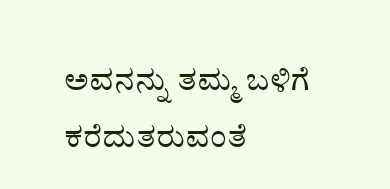ಅವನನ್ನು ತಮ್ಮ ಬಳಿಗೆ ಕರೆದುತರುವಂತೆ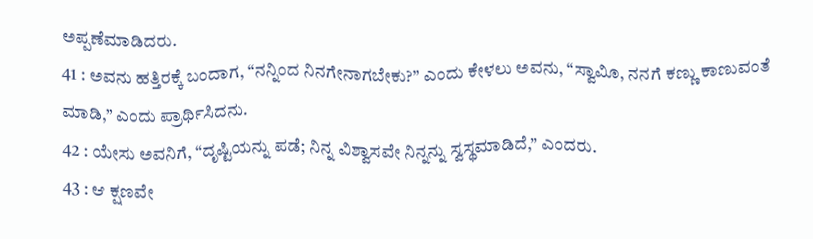ಅಪ್ಪಣೆಮಾಡಿದರು.
41 : ಅವನು ಹತ್ತಿರಕ್ಕೆ ಬಂದಾಗ, “ನನ್ನಿಂದ ನಿನಗೇನಾಗಬೇಕು?” ಎಂದು ಕೇಳಲು ಅವನು, “ಸ್ವಾವಿೂ, ನನಗೆ ಕಣ್ಣು ಕಾಣುವಂತೆ ಮಾಡಿ,” ಎಂದು ಪ್ರಾರ್ಥಿಸಿದನು.
42 : ಯೇಸು ಅವನಿಗೆ, “ದೃಷ್ಟಿಯನ್ನು ಪಡೆ; ನಿನ್ನ ವಿಶ್ವಾಸವೇ ನಿನ್ನನ್ನು ಸ್ವಸ್ಥಮಾಡಿದೆ,” ಎಂದರು.
43 : ಆ ಕ್ಷಣವೇ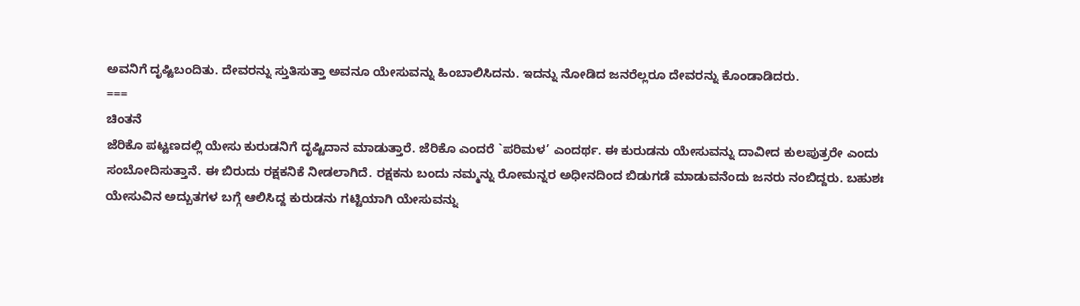ಅವನಿಗೆ ದೃಷ್ಟಿಬಂದಿತು. ದೇವರನ್ನು ಸ್ತುತಿಸುತ್ತಾ ಅವನೂ ಯೇಸುವನ್ನು ಹಿಂಬಾಲಿಸಿದನು. ಇದನ್ನು ನೋಡಿದ ಜನರೆಲ್ಲರೂ ದೇವರನ್ನು ಕೊಂಡಾಡಿದರು.
===
ಚಿಂತನೆ
ಜೆರಿಕೊ ಪಟ್ಟಣದಲ್ಲಿ ಯೇಸು ಕುರುಡನಿಗೆ ದೃಷ್ಟಿದಾನ ಮಾಡುತ್ತಾರೆ. ಜೆರಿಕೊ ಎಂದರೆ `ಪರಿಮಳ’ ಎಂದರ್ಥ. ಈ ಕುರುಡನು ಯೇಸುವನ್ನು ದಾವೀದ ಕುಲಪುತ್ರರೇ ಎಂದು ಸಂಬೋದಿಸುತ್ತಾನೆ. ಈ ಬಿರುದು ರಕ್ಷಕನಿಕೆ ನೀಡಲಾಗಿದೆ. ರಕ್ಷಕನು ಬಂದು ನಮ್ಮನ್ನು ರೋಮನ್ನರ ಅಧೀನದಿಂದ ಬಿಡುಗಡೆ ಮಾಡುವನೆಂದು ಜನರು ನಂಬಿದ್ದರು. ಬಹುಶಃ ಯೇಸುವಿನ ಅದ್ಬುತಗಳ ಬಗ್ಗೆ ಆಲಿಸಿದ್ದ ಕುರುಡನು ಗಟ್ಟಿಯಾಗಿ ಯೇಸುವನ್ನು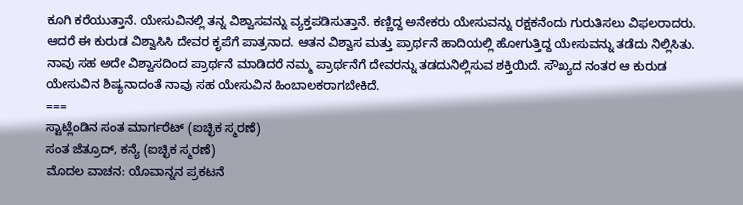ಕೂಗಿ ಕರೆಯುತ್ತಾನೆ. ಯೇಸುವಿನಲ್ಲಿ ತನ್ನ ವಿಶ್ವಾಸವನ್ನು ವ್ಯಕ್ತಪಡಿಸುತ್ತಾನೆ. ಕಣ್ಣಿದ್ದ ಅನೇಕರು ಯೇಸುವನ್ನು ರಕ್ಷಕನೆಂದು ಗುರುತಿಸಲು ವಿಫಲರಾದರು. ಆದರೆ ಈ ಕುರುಡ ವಿಶ್ವಾಸಿಸಿ ದೇವರ ಕೃಪೆಗೆ ಪಾತ್ರನಾದ. ಆತನ ವಿಶ್ವಾಸ ಮತ್ತು ಪ್ರಾರ್ಥನೆ ಹಾದಿಯಲ್ಲಿ ಹೋಗುತ್ತಿದ್ದ ಯೇಸುವನ್ನು ತಡೆದು ನಿಲ್ಲಿಸಿತು. ನಾವು ಸಹ ಅದೇ ವಿಶ್ವಾಸದಿಂದ ಪ್ರಾರ್ಥನೆ ಮಾಡಿದರೆ ನಮ್ಮ ಪ್ರಾರ್ಥನೆಗೆ ದೇವರನ್ನು ತಡದುನಿಲ್ಲಿಸುವ ಶಕ್ತಿಯಿದೆ. ಸೌಖ್ಯದ ನಂತರ ಆ ಕುರುಡ ಯೇಸುವಿನ ಶಿಷ್ಯನಾದಂತೆ ನಾವು ಸಹ ಯೇಸುವಿನ ಹಿಂಬಾಲಕರಾಗಬೇಕಿದೆ.
===
ಸ್ಟಾಟ್ಲೆಂಡಿನ ಸಂತ ಮಾರ್ಗರೆಟ್ (ಐಚ್ಛಿಕ ಸ್ಮರಣೆ)
ಸಂತ ಜೆತ್ರೂದ್, ಕನ್ಯೆ (ಐಚ್ಛಿಕ ಸ್ಮರಣೆ)
ಮೊದಲ ವಾಚನ: ಯೊವಾನ್ನನ ಪ್ರಕಟನೆ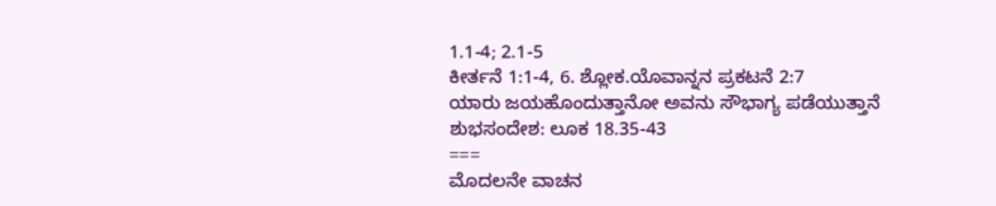1.1-4; 2.1-5
ಕೀರ್ತನೆ 1:1-4, 6. ಶ್ಲೋಕ.ಯೊವಾನ್ನನ ಪ್ರಕಟನೆ 2:7
ಯಾರು ಜಯಹೊಂದುತ್ತಾನೋ ಅವನು ಸೌಭಾಗ್ಯ ಪಡೆಯುತ್ತಾನೆ
ಶುಭಸಂದೇಶ: ಲೂಕ 18.35-43
===
ಮೊದಲನೇ ವಾಚನ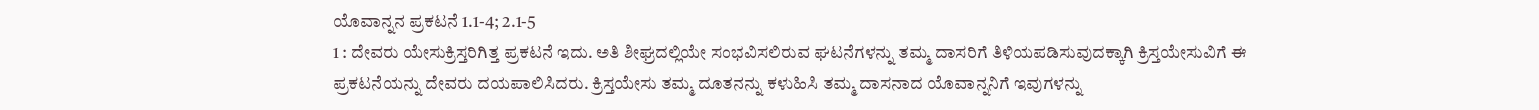ಯೊವಾನ್ನನ ಪ್ರಕಟನೆ 1.1-4; 2.1-5
1 : ದೇವರು ಯೇಸುಕ್ರಿಸ್ತರಿಗಿತ್ತ ಪ್ರಕಟನೆ ಇದು. ಅತಿ ಶೀಘ್ರದಲ್ಲಿಯೇ ಸಂಭವಿಸಲಿರುವ ಘಟನೆಗಳನ್ನು ತಮ್ಮ ದಾಸರಿಗೆ ತಿಳಿಯಪಡಿಸುವುದಕ್ಕಾಗಿ ಕ್ರಿಸ್ತಯೇಸುವಿಗೆ ಈ ಪ್ರಕಟನೆಯನ್ನು ದೇವರು ದಯಪಾಲಿಸಿದರು. ಕ್ರಿಸ್ತಯೇಸು ತಮ್ಮ ದೂತನನ್ನು ಕಳುಹಿಸಿ ತಮ್ಮ ದಾಸನಾದ ಯೊವಾನ್ನನಿಗೆ ಇವುಗಳನ್ನು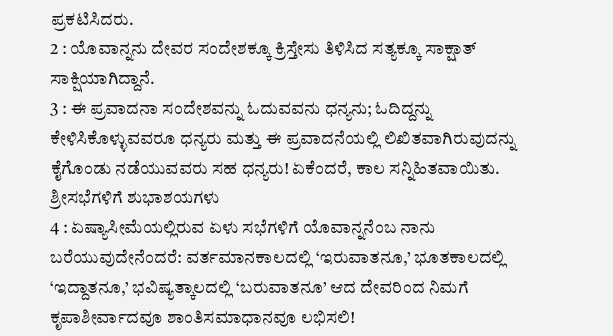ಪ್ರಕಟಿಸಿದರು.
2 : ಯೊವಾನ್ನನು ದೇವರ ಸಂದೇಶಕ್ಕೂ ಕ್ರಿಸ್ತೇಸು ತಿಳಿಸಿದ ಸತ್ಯಕ್ಕೂ ಸಾಕ್ಷಾತ್ ಸಾಕ್ಷಿಯಾಗಿದ್ದಾನೆ.
3 : ಈ ಪ್ರವಾದನಾ ಸಂದೇಶವನ್ನು ಓದುವವನು ಧನ್ಯನು; ಓದಿದ್ದನ್ನು ಕೇಳಿಸಿಕೊಳ್ಳುವವರೂ ಧನ್ಯರು ಮತ್ತು ಈ ಪ್ರವಾದನೆಯಲ್ಲಿ ಲಿಖಿತವಾಗಿರುವುದನ್ನು ಕೈಗೊಂಡು ನಡೆಯುವವರು ಸಹ ಧನ್ಯರು! ಏಕೆಂದರೆ, ಕಾಲ ಸನ್ನಿಹಿತವಾಯಿತು. ಶ್ರೀಸಭೆಗಳಿಗೆ ಶುಭಾಶಯಗಳು
4 : ಏಷ್ಯಾಸೀಮೆಯಲ್ಲಿರುವ ಏಳು ಸಭೆಗಳಿಗೆ ಯೊವಾನ್ನನೆಂಬ ನಾನು ಬರೆಯುವುದೇನೆಂದರೆ: ವರ್ತಮಾನಕಾಲದಲ್ಲಿ ‘ಇರುವಾತನೂ,’ ಭೂತಕಾಲದಲ್ಲಿ ‘ಇದ್ದಾತನೂ,’ ಭವಿಷ್ಯತ್ಕಾಲದಲ್ಲಿ ‘ಬರುವಾತನೂ’ ಆದ ದೇವರಿಂದ ನಿಮಗೆ ಕೃಪಾಶೀರ್ವಾದವೂ ಶಾಂತಿಸಮಾಧಾನವೂ ಲಭಿಸಲಿ!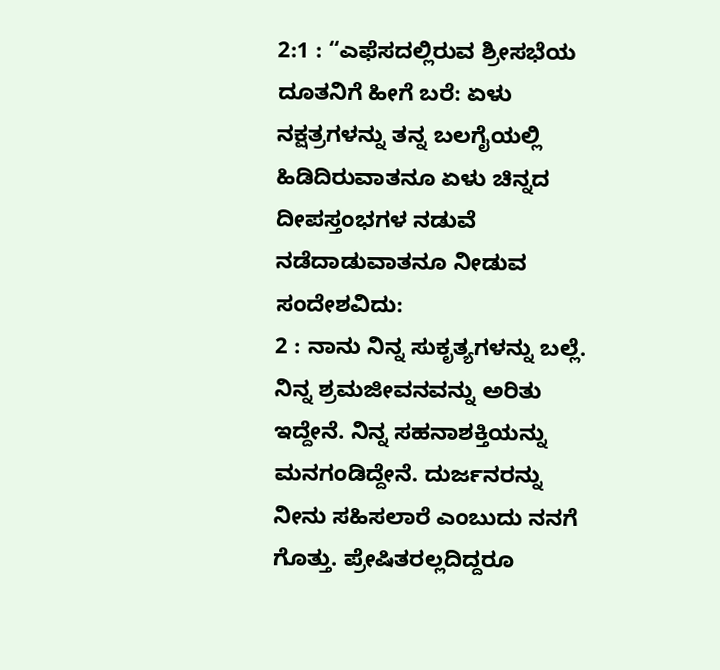2:1 : “ಎಫೆಸದಲ್ಲಿರುವ ಶ್ರೀಸಭೆಯ ದೂತನಿಗೆ ಹೀಗೆ ಬರೆ: ಏಳು ನಕ್ಷತ್ರಗಳನ್ನು ತನ್ನ ಬಲಗೈಯಲ್ಲಿ ಹಿಡಿದಿರುವಾತನೂ ಏಳು ಚಿನ್ನದ ದೀಪಸ್ತಂಭಗಳ ನಡುವೆ ನಡೆದಾಡುವಾತನೂ ನೀಡುವ ಸಂದೇಶವಿದು:
2 : ನಾನು ನಿನ್ನ ಸುಕೃತ್ಯಗಳನ್ನು ಬಲ್ಲೆ. ನಿನ್ನ ಶ್ರಮಜೀವನವನ್ನು ಅರಿತು ಇದ್ದೇನೆ. ನಿನ್ನ ಸಹನಾಶಕ್ತಿಯನ್ನು ಮನಗಂಡಿದ್ದೇನೆ. ದುರ್ಜನರನ್ನು ನೀನು ಸಹಿಸಲಾರೆ ಎಂಬುದು ನನಗೆ ಗೊತ್ತು. ಪ್ರೇಷಿತರಲ್ಲದಿದ್ದರೂ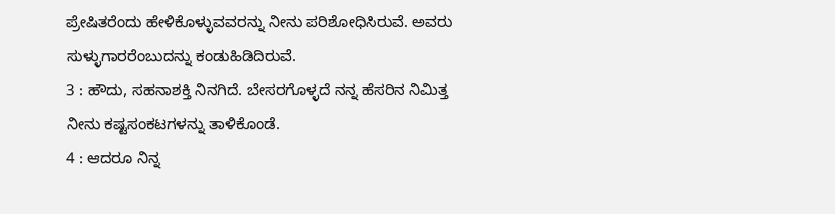ಪ್ರೇಷಿತರೆಂದು ಹೇಳಿಕೊಳ್ಳುವವರನ್ನು ನೀನು ಪರಿಶೋಧಿಸಿರುವೆ. ಅವರು ಸುಳ್ಳುಗಾರರೆಂಬುದನ್ನು ಕಂಡುಹಿಡಿದಿರುವೆ.
3 : ಹೌದು, ಸಹನಾಶಕ್ತಿ ನಿನಗಿದೆ. ಬೇಸರಗೊಳ್ಳದೆ ನನ್ನ ಹೆಸರಿನ ನಿಮಿತ್ತ ನೀನು ಕಷ್ಟಸಂಕಟಗಳನ್ನು ತಾಳಿಕೊಂಡೆ.
4 : ಆದರೂ ನಿನ್ನ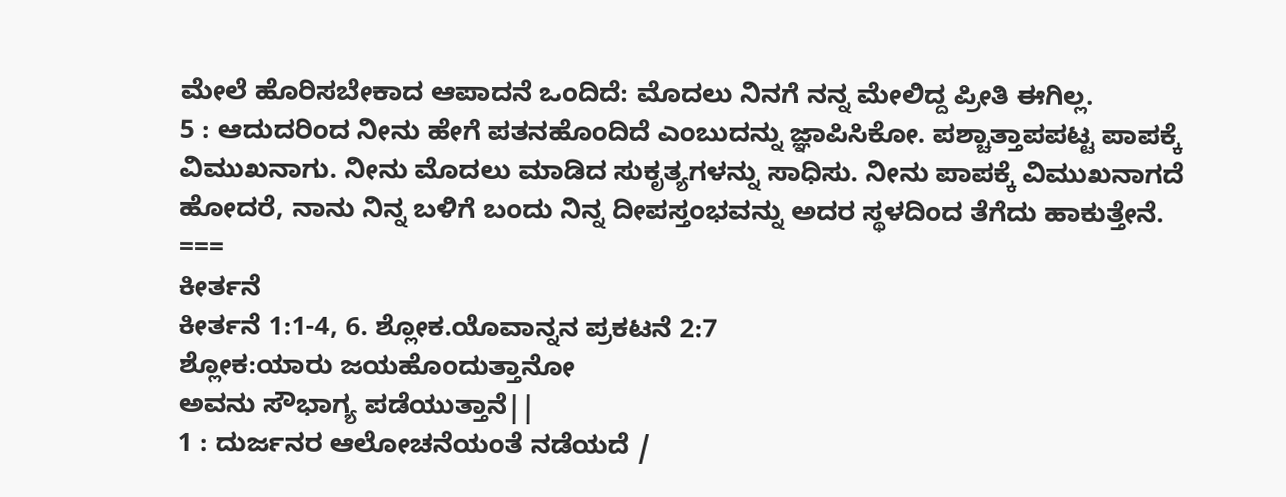ಮೇಲೆ ಹೊರಿಸಬೇಕಾದ ಆಪಾದನೆ ಒಂದಿದೆ: ಮೊದಲು ನಿನಗೆ ನನ್ನ ಮೇಲಿದ್ದ ಪ್ರೀತಿ ಈಗಿಲ್ಲ.
5 : ಆದುದರಿಂದ ನೀನು ಹೇಗೆ ಪತನಹೊಂದಿದೆ ಎಂಬುದನ್ನು ಜ್ಞಾಪಿಸಿಕೋ. ಪಶ್ಚಾತ್ತಾಪಪಟ್ಟ ಪಾಪಕ್ಕೆ ವಿಮುಖನಾಗು. ನೀನು ಮೊದಲು ಮಾಡಿದ ಸುಕೃತ್ಯಗಳನ್ನು ಸಾಧಿಸು. ನೀನು ಪಾಪಕ್ಕೆ ವಿಮುಖನಾಗದೆ ಹೋದರೆ, ನಾನು ನಿನ್ನ ಬಳಿಗೆ ಬಂದು ನಿನ್ನ ದೀಪಸ್ತಂಭವನ್ನು ಅದರ ಸ್ಥಳದಿಂದ ತೆಗೆದು ಹಾಕುತ್ತೇನೆ.
===
ಕೀರ್ತನೆ
ಕೀರ್ತನೆ 1:1-4, 6. ಶ್ಲೋಕ.ಯೊವಾನ್ನನ ಪ್ರಕಟನೆ 2:7
ಶ್ಲೋಕ:ಯಾರು ಜಯಹೊಂದುತ್ತಾನೋ
ಅವನು ಸೌಭಾಗ್ಯ ಪಡೆಯುತ್ತಾನೆ||
1 : ದುರ್ಜನರ ಆಲೋಚನೆಯಂತೆ ನಡೆಯದೆ /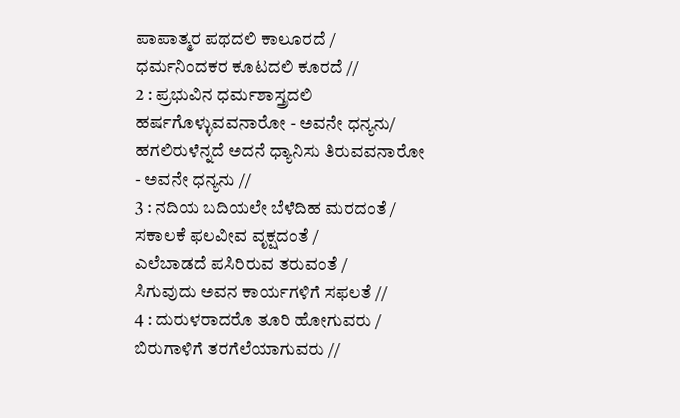ಪಾಪಾತ್ಮರ ಪಥದಲಿ ಕಾಲೂರದೆ /
ಧರ್ಮನಿಂದಕರ ಕೂಟದಲಿ ಕೂರದೆ //
2 : ಪ್ರಭುವಿನ ಧರ್ಮಶಾಸ್ತ್ರದಲಿ
ಹರ್ಷಗೊಳ್ಳುವವನಾರೋ - ಅವನೇ ಧನ್ಯನು/
ಹಗಲಿರುಳೆನ್ನದೆ ಅದನೆ ಧ್ಯಾನಿಸು ತಿರುವವನಾರೋ
- ಅವನೇ ಧನ್ಯನು //
3 : ನದಿಯ ಬದಿಯಲೇ ಬೆಳೆದಿಹ ಮರದಂತೆ /
ಸಕಾಲಕೆ ಫಲವೀವ ವೃಕ್ಷದಂತೆ /
ಎಲೆಬಾಡದೆ ಪಸಿರಿರುವ ತರುವಂತೆ /
ಸಿಗುವುದು ಅವನ ಕಾರ್ಯಗಳಿಗೆ ಸಫಲತೆ //
4 : ದುರುಳರಾದರೊ ತೂರಿ ಹೋಗುವರು /
ಬಿರುಗಾಳಿಗೆ ತರಗೆಲೆಯಾಗುವರು //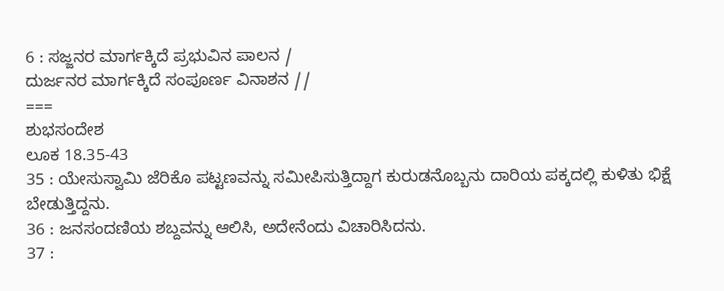6 : ಸಜ್ಜನರ ಮಾರ್ಗಕ್ಕಿದೆ ಪ್ರಭುವಿನ ಪಾಲನ /
ದುರ್ಜನರ ಮಾರ್ಗಕ್ಕಿದೆ ಸಂಪೂರ್ಣ ವಿನಾಶನ //
===
ಶುಭಸಂದೇಶ
ಲೂಕ 18.35-43
35 : ಯೇಸುಸ್ವಾಮಿ ಜೆರಿಕೊ ಪಟ್ಟಣವನ್ನು ಸಮೀಪಿಸುತ್ತಿದ್ದಾಗ ಕುರುಡನೊಬ್ಬನು ದಾರಿಯ ಪಕ್ಕದಲ್ಲಿ ಕುಳಿತು ಭಿಕ್ಷೆ ಬೇಡುತ್ತಿದ್ದನು.
36 : ಜನಸಂದಣಿಯ ಶಬ್ದವನ್ನು ಆಲಿಸಿ, ಅದೇನೆಂದು ವಿಚಾರಿಸಿದನು.
37 :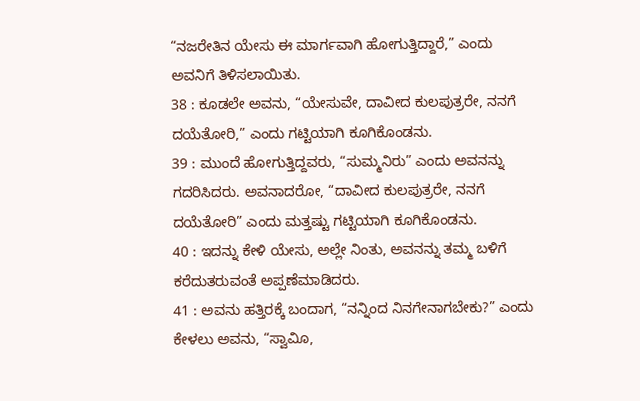“ನಜರೇತಿನ ಯೇಸು ಈ ಮಾರ್ಗವಾಗಿ ಹೋಗುತ್ತಿದ್ದಾರೆ,” ಎಂದು ಅವನಿಗೆ ತಿಳಿಸಲಾಯಿತು.
38 : ಕೂಡಲೇ ಅವನು, “ಯೇಸುವೇ, ದಾವೀದ ಕುಲಪುತ್ರರೇ, ನನಗೆ ದಯೆತೋರಿ,” ಎಂದು ಗಟ್ಟಿಯಾಗಿ ಕೂಗಿಕೊಂಡನು.
39 : ಮುಂದೆ ಹೋಗುತ್ತಿದ್ದವರು, “ಸುಮ್ಮನಿರು” ಎಂದು ಅವನನ್ನು ಗದರಿಸಿದರು. ಅವನಾದರೋ, “ದಾವೀದ ಕುಲಪುತ್ರರೇ, ನನಗೆ ದಯೆತೋರಿ” ಎಂದು ಮತ್ತಷ್ಟು ಗಟ್ಟಿಯಾಗಿ ಕೂಗಿಕೊಂಡನು.
40 : ಇದನ್ನು ಕೇಳಿ ಯೇಸು, ಅಲ್ಲೇ ನಿಂತು, ಅವನನ್ನು ತಮ್ಮ ಬಳಿಗೆ ಕರೆದುತರುವಂತೆ ಅಪ್ಪಣೆಮಾಡಿದರು.
41 : ಅವನು ಹತ್ತಿರಕ್ಕೆ ಬಂದಾಗ, “ನನ್ನಿಂದ ನಿನಗೇನಾಗಬೇಕು?” ಎಂದು ಕೇಳಲು ಅವನು, “ಸ್ವಾವಿೂ,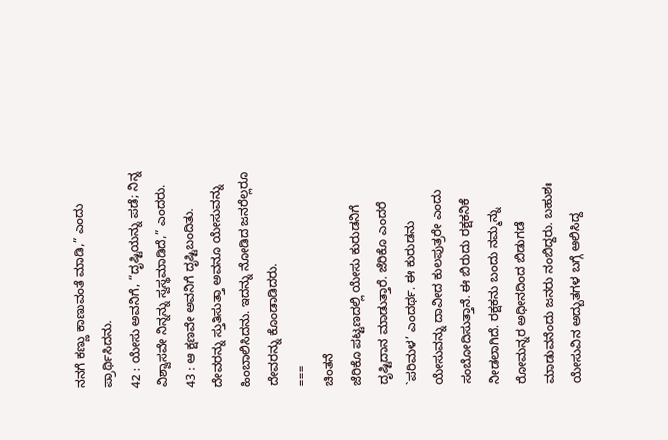ನನಗೆ ಕಣ್ಣು ಕಾಣುವಂತೆ ಮಾಡಿ,” ಎಂದು ಪ್ರಾರ್ಥಿಸಿದನು.
42 : ಯೇಸು ಅವನಿಗೆ, “ದೃಷ್ಟಿಯನ್ನು ಪಡೆ; ನಿನ್ನ ವಿಶ್ವಾಸವೇ ನಿನ್ನನ್ನು ಸ್ವಸ್ಥಮಾಡಿದೆ,” ಎಂದರು.
43 : ಆ ಕ್ಷಣವೇ ಅವನಿಗೆ ದೃಷ್ಟಿಬಂದಿತು. ದೇವರನ್ನು ಸ್ತುತಿಸುತ್ತಾ ಅವನೂ ಯೇಸುವನ್ನು ಹಿಂಬಾಲಿಸಿದನು. ಇದನ್ನು ನೋಡಿದ ಜನರೆಲ್ಲರೂ ದೇವರನ್ನು ಕೊಂಡಾಡಿದರು.
===
ಚಿಂತನೆ
ಜೆರಿಕೊ ಪಟ್ಟಣದಲ್ಲಿ ಯೇಸು ಕುರುಡನಿಗೆ ದೃಷ್ಟಿದಾನ ಮಾಡುತ್ತಾರೆ. ಜೆರಿಕೊ ಎಂದರೆ `ಪರಿಮಳ’ ಎಂದರ್ಥ. ಈ ಕುರುಡನು ಯೇಸುವನ್ನು ದಾವೀದ ಕುಲಪುತ್ರರೇ ಎಂದು ಸಂಬೋದಿಸುತ್ತಾನೆ. ಈ ಬಿರುದು ರಕ್ಷಕನಿಕೆ ನೀಡಲಾಗಿದೆ. ರಕ್ಷಕನು ಬಂದು ನಮ್ಮನ್ನು ರೋಮನ್ನರ ಅಧೀನದಿಂದ ಬಿಡುಗಡೆ ಮಾಡುವನೆಂದು ಜನರು ನಂಬಿದ್ದರು. ಬಹುಶಃ ಯೇಸುವಿನ ಅದ್ಬುತಗಳ ಬಗ್ಗೆ ಆಲಿಸಿದ್ದ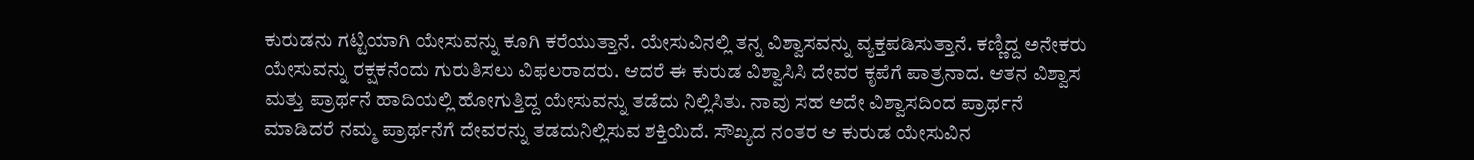ಕುರುಡನು ಗಟ್ಟಿಯಾಗಿ ಯೇಸುವನ್ನು ಕೂಗಿ ಕರೆಯುತ್ತಾನೆ. ಯೇಸುವಿನಲ್ಲಿ ತನ್ನ ವಿಶ್ವಾಸವನ್ನು ವ್ಯಕ್ತಪಡಿಸುತ್ತಾನೆ. ಕಣ್ಣಿದ್ದ ಅನೇಕರು ಯೇಸುವನ್ನು ರಕ್ಷಕನೆಂದು ಗುರುತಿಸಲು ವಿಫಲರಾದರು. ಆದರೆ ಈ ಕುರುಡ ವಿಶ್ವಾಸಿಸಿ ದೇವರ ಕೃಪೆಗೆ ಪಾತ್ರನಾದ. ಆತನ ವಿಶ್ವಾಸ ಮತ್ತು ಪ್ರಾರ್ಥನೆ ಹಾದಿಯಲ್ಲಿ ಹೋಗುತ್ತಿದ್ದ ಯೇಸುವನ್ನು ತಡೆದು ನಿಲ್ಲಿಸಿತು. ನಾವು ಸಹ ಅದೇ ವಿಶ್ವಾಸದಿಂದ ಪ್ರಾರ್ಥನೆ ಮಾಡಿದರೆ ನಮ್ಮ ಪ್ರಾರ್ಥನೆಗೆ ದೇವರನ್ನು ತಡದುನಿಲ್ಲಿಸುವ ಶಕ್ತಿಯಿದೆ. ಸೌಖ್ಯದ ನಂತರ ಆ ಕುರುಡ ಯೇಸುವಿನ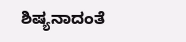ಶಿಷ್ಯನಾದಂತೆ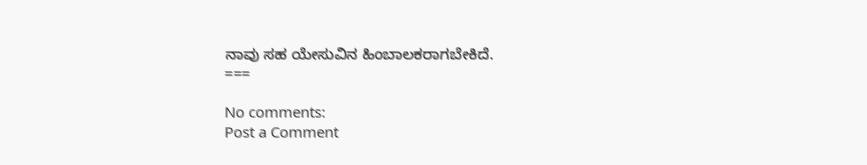ನಾವು ಸಹ ಯೇಸುವಿನ ಹಿಂಬಾಲಕರಾಗಬೇಕಿದೆ.
===

No comments:
Post a Comment